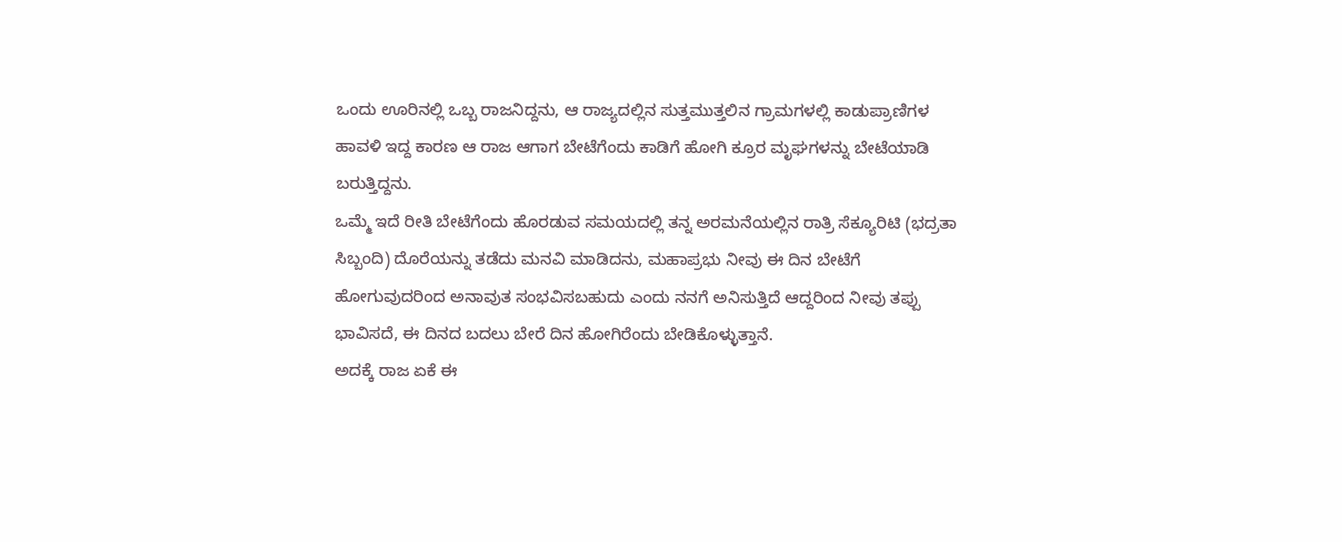ಒಂದು ಊರಿನಲ್ಲಿ ಒಬ್ಬ ರಾಜನಿದ್ದನು, ಆ ರಾಜ್ಯದಲ್ಲಿನ ಸುತ್ತಮುತ್ತಲಿನ ಗ್ರಾಮಗಳಲ್ಲಿ ಕಾಡುಪ್ರಾಣಿಗಳ ಹಾವಳಿ ಇದ್ದ ಕಾರಣ ಆ ರಾಜ ಆಗಾಗ ಬೇಟೆಗೆಂದು ಕಾಡಿಗೆ ಹೋಗಿ ಕ್ರೂರ ಮೃಘಗಳನ್ನು ಬೇಟೆಯಾಡಿ ಬರುತ್ತಿದ್ದನು.
ಒಮ್ಮೆ ಇದೆ ರೀತಿ ಬೇಟೆಗೆಂದು ಹೊರಡುವ ಸಮಯದಲ್ಲಿ ತನ್ನ ಅರಮನೆಯಲ್ಲಿನ ರಾತ್ರಿ ಸೆಕ್ಯೂರಿಟಿ (ಭದ್ರತಾ ಸಿಬ್ಬಂದಿ) ದೊರೆಯನ್ನು ತಡೆದು ಮನವಿ ಮಾಡಿದನು, ಮಹಾಪ್ರಭು ನೀವು ಈ ದಿನ ಬೇಟೆಗೆ ಹೋಗುವುದರಿಂದ ಅನಾವುತ ಸಂಭವಿಸಬಹುದು ಎಂದು ನನಗೆ ಅನಿಸುತ್ತಿದೆ ಆದ್ದರಿಂದ ನೀವು ತಪ್ಪು ಭಾವಿಸದೆ, ಈ ದಿನದ ಬದಲು ಬೇರೆ ದಿನ ಹೋಗಿರೆಂದು ಬೇಡಿಕೊಳ್ಳುತ್ತಾನೆ.
ಅದಕ್ಕೆ ರಾಜ ಏಕೆ ಈ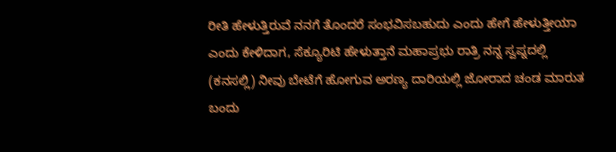ರೀತಿ ಹೇಳುತ್ತಿರುವೆ ನನಗೆ ತೊಂದರೆ ಸಂಭವಿಸಬಹುದು ಎಂದು ಹೇಗೆ ಹೇಳುತ್ತೀಯಾ ಎಂದು ಕೇಳಿದಾಗ, ಸೆಕ್ಯೂರಿಟಿ ಹೇಳುತ್ತಾನೆ ಮಹಾಪ್ರಭು ರಾತ್ರಿ ನನ್ನ ಸ್ವಪ್ನದಲ್ಲಿ (ಕನಸಲ್ಲಿ) ನೀವು ಬೇಟೆಗೆ ಹೋಗುವ ಅರಣ್ಯ ದಾರಿಯಲ್ಲಿ ಜೋರಾದ ಚಂಡ ಮಾರುತ ಬಂದು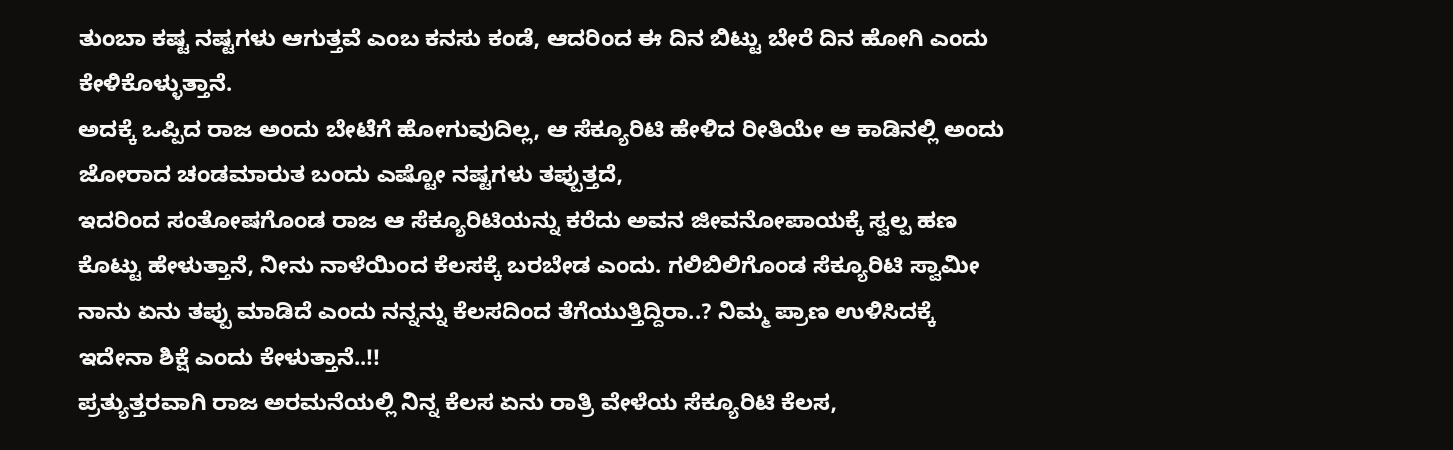ತುಂಬಾ ಕಷ್ಟ ನಷ್ಟಗಳು ಆಗುತ್ತವೆ ಎಂಬ ಕನಸು ಕಂಡೆ, ಆದರಿಂದ ಈ ದಿನ ಬಿಟ್ಟು ಬೇರೆ ದಿನ ಹೋಗಿ ಎಂದು ಕೇಳಿಕೊಳ್ಳುತ್ತಾನೆ.
ಅದಕ್ಕೆ ಒಪ್ಪಿದ ರಾಜ ಅಂದು ಬೇಟೆಗೆ ಹೋಗುವುದಿಲ್ಲ, ಆ ಸೆಕ್ಯೂರಿಟಿ ಹೇಳಿದ ರೀತಿಯೇ ಆ ಕಾಡಿನಲ್ಲಿ ಅಂದು ಜೋರಾದ ಚಂಡಮಾರುತ ಬಂದು ಎಷ್ಟೋ ನಷ್ಟಗಳು ತಪ್ಪುತ್ತದೆ,
ಇದರಿಂದ ಸಂತೋಷಗೊಂಡ ರಾಜ ಆ ಸೆಕ್ಯೂರಿಟಿಯನ್ನು ಕರೆದು ಅವನ ಜೀವನೋಪಾಯಕ್ಕೆ ಸ್ವಲ್ಪ ಹಣ ಕೊಟ್ಟು ಹೇಳುತ್ತಾನೆ, ನೀನು ನಾಳೆಯಿಂದ ಕೆಲಸಕ್ಕೆ ಬರಬೇಡ ಎಂದು. ಗಲಿಬಿಲಿಗೊಂಡ ಸೆಕ್ಯೂರಿಟಿ ಸ್ವಾಮೀ ನಾನು ಏನು ತಪ್ಪು ಮಾಡಿದೆ ಎಂದು ನನ್ನನ್ನು ಕೆಲಸದಿಂದ ತೆಗೆಯುತ್ತಿದ್ದಿರಾ..? ನಿಮ್ಮ ಪ್ರಾಣ ಉಳಿಸಿದಕ್ಕೆ ಇದೇನಾ ಶಿಕ್ಷೆ ಎಂದು ಕೇಳುತ್ತಾನೆ..!!
ಪ್ರತ್ಯುತ್ತರವಾಗಿ ರಾಜ ಅರಮನೆಯಲ್ಲಿ ನಿನ್ನ ಕೆಲಸ ಏನು ರಾತ್ರಿ ವೇಳೆಯ ಸೆಕ್ಯೂರಿಟಿ ಕೆಲಸ,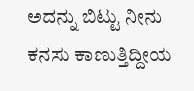ಅದನ್ನು ಬಿಟ್ಟು ನೀನು ಕನಸು ಕಾಣುತ್ತಿದ್ದೀಯ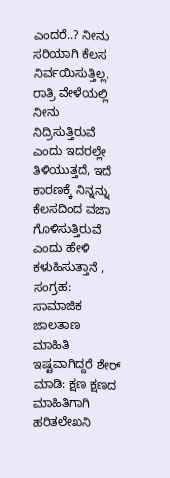ಎಂದರೆ..? ನೀನು ಸರಿಯಾಗಿ ಕೆಲಸ ನಿರ್ವಯಿಸುತ್ತಿಲ್ಲ. ರಾತ್ರಿ ವೇಳೆಯಲ್ಲಿ ನೀನು ನಿದ್ರಿಸುತ್ತಿರುವೆ ಎಂದು ಇದರಲ್ಲೇ ತಿಳಿಯುತ್ತದೆ, ಇದೆ ಕಾರಣಕ್ಕೆ ನಿನ್ನನ್ನು ಕೆಲಸದಿಂದ ವಜಾ ಗೊಳಿಸುತ್ತಿರುವೆ ಎಂದು ಹೇಳಿ ಕಳುಹಿಸುತ್ತಾನೆ ,
ಸಂಗ್ರಹ: ಸಾಮಾಜಿಕ ಜಾಲತಾಣ
ಮಾಹಿತಿ ಇಷ್ಟವಾಗಿದ್ದರೆ ಶೇರ್ ಮಾಡಿ: ಕ್ಷಣ ಕ್ಷಣದ ಮಾಹಿತಿಗಾಗಿ ಹರಿತಲೇಖನಿ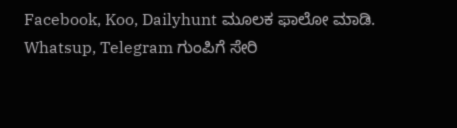Facebook, Koo, Dailyhunt ಮೂಲಕ ಫಾಲೋ ಮಾಡಿ. Whatsup, Telegram ಗುಂಪಿಗೆ ಸೇರಿ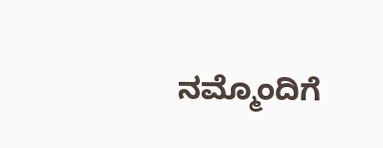ನಮ್ಮೊಂದಿಗೆ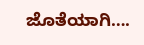ಜೊತೆಯಾಗಿ….